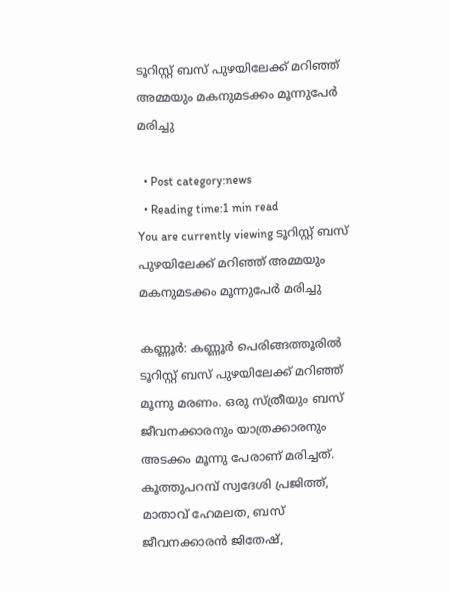ടൂറിസ്റ്റ് ബസ് പുഴയിലേക്ക് മറിഞ്ഞ് അമ്മയും മകനുമടക്കം മൂന്നുപേര്‍ മരിച്ചു

  • Post category:news
  • Reading time:1 min read
You are currently viewing ടൂറിസ്റ്റ് ബസ് പുഴയിലേക്ക് മറിഞ്ഞ് അമ്മയും മകനുമടക്കം മൂന്നുപേര്‍ മരിച്ചു

കണ്ണൂര്‍: കണ്ണൂര്‍ പെരിങ്ങത്തൂരില്‍ ടൂറിസ്റ്റ് ബസ് പുഴയിലേക്ക് മറിഞ്ഞ് മൂന്നു മരണം. ഒരു സ്ത്രീയും ബസ് ജീവനക്കാരനും യാത്രക്കാരനും അടക്കം മൂന്നു പേരാണ് മരിച്ചത്. കൂത്തുപറമ്പ് സ്വദേശി പ്രജിത്ത്, മാതാവ് ഹേമലത, ബസ് ജീവനക്കാരന്‍ ജിതേഷ്,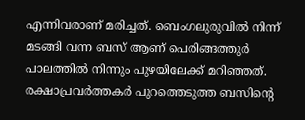എന്നിവരാണ് മരിച്ചത്. ബെംഗലുരുവില്‍ നിന്ന് മടങ്ങി വന്ന ബസ് ആണ് പെരിങ്ങത്തുര്‍ പാലത്തില്‍ നിന്നും പുഴയിലേക്ക് മറിഞ്ഞത്. രക്ഷാപ്രവര്‍ത്തകര്‍ പുറത്തെടുത്ത ബസിന്റെ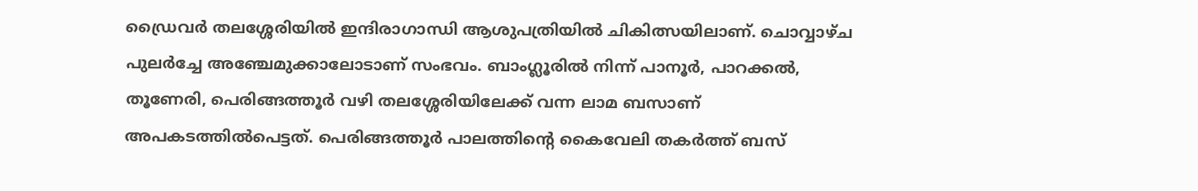ഡ്രൈവര്‍ തലശ്ശേരിയില്‍ ഇന്ദിരാഗാന്ധി ആശുപത്രിയില്‍ ചികിത്സയിലാണ്. ചൊവ്വാഴ്ച പുലര്‍ച്ചേ അഞ്ചേമുക്കാലോടാണ് സംഭവം. ബാംഗ്ലൂരില്‍ നിന്ന് പാനൂര്‍, പാറക്കല്‍, തൂണേരി, പെരിങ്ങത്തൂര്‍ വഴി തലശ്ശേരിയിലേക്ക് വന്ന ലാമ ബസാണ് അപകടത്തില്‍പെട്ടത്. പെരിങ്ങത്തൂര്‍ പാലത്തിന്റെ കൈവേലി തകര്‍ത്ത് ബസ്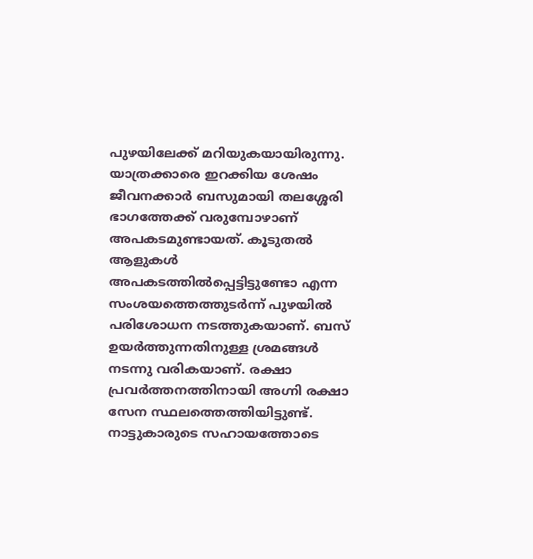പുഴയിലേക്ക് മറിയുകയായിരുന്നു. യാത്രക്കാരെ ഇറക്കിയ ശേഷം ജീവനക്കാര്‍ ബസുമായി തലശ്ശേരി ഭാഗത്തേക്ക് വരുമ്പോഴാണ് അപകടമുണ്ടായത്. കൂടുതല്‍ ആളുകള്‍ അപകടത്തില്‍പ്പെട്ടിട്ടുണ്ടോ എന്ന സംശയത്തെത്തുടര്‍ന്ന് പുഴയില്‍ പരിശോധന നടത്തുകയാണ്. ബസ് ഉയര്‍ത്തുന്നതിനുള്ള ശ്രമങ്ങള്‍ നടന്നു വരികയാണ്. രക്ഷാ പ്രവര്‍ത്തനത്തിനായി അഗ്നി രക്ഷാ സേന സ്ഥലത്തെത്തിയിട്ടുണ്ട്. നാട്ടുകാരുടെ സഹായത്തോടെ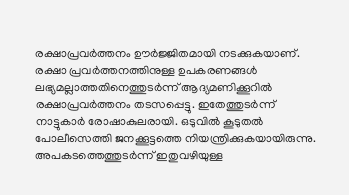രക്ഷാപ്രവര്‍ത്തനം ഊര്‍ജ്ജിതമായി നടക്കുകയാണ്. രക്ഷാ പ്രവര്‍ത്തനത്തിനുള്ള ഉപകരണങ്ങള്‍ ലഭ്യമല്ലാത്തതിനെത്തുടര്‍ന്ന് ആദ്യമണിക്കൂറില്‍ രക്ഷാപ്രവര്‍ത്തനം തടസപ്പെട്ടു. ഇതേത്തുടര്‍ന്ന് നാട്ടുകാര്‍ രോഷാകുലരായി. ഒടുവില്‍ കൂടുതല്‍ പോലീസെത്തി ജനക്കൂട്ടത്തെ നിയന്ത്രിക്കുകയായിരുന്നു. അപകടത്തെത്തുടര്‍ന്ന് ഇതുവഴിയുള്ള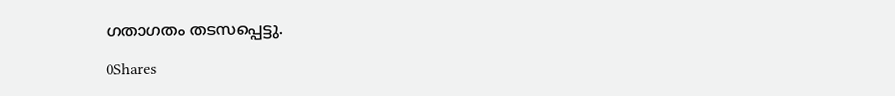ഗതാഗതം തടസപ്പെട്ടു.

0Shares